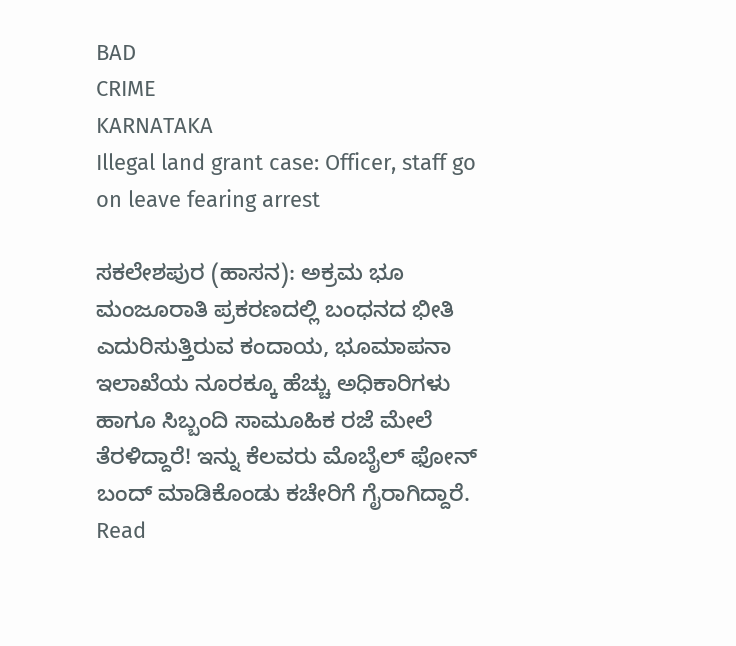BAD
CRIME
KARNATAKA
Illegal land grant case: Officer, staff go on leave fearing arrest

ಸಕಲೇಶಪುರ (ಹಾಸನ): ಅಕ್ರಮ ಭೂ ಮಂಜೂರಾತಿ ಪ್ರಕರಣದಲ್ಲಿ ಬಂಧನದ ಭೀತಿ ಎದುರಿಸುತ್ತಿರುವ ಕಂದಾಯ, ಭೂಮಾಪನಾ ಇಲಾಖೆಯ ನೂರಕ್ಕೂ ಹೆಚ್ಚು ಅಧಿಕಾರಿಗಳು ಹಾಗೂ ಸಿಬ್ಬಂದಿ ಸಾಮೂಹಿಕ ರಜೆ ಮೇಲೆ ತೆರಳಿದ್ದಾರೆ! ಇನ್ನು ಕೆಲವರು ಮೊಬೈಲ್ ಫೋನ್ ಬಂದ್ ಮಾಡಿಕೊಂಡು ಕಚೇರಿಗೆ ಗೈರಾಗಿದ್ದಾರೆ.
Read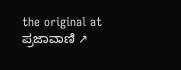the original at ಪ್ರಜಾವಾಣಿ ↗